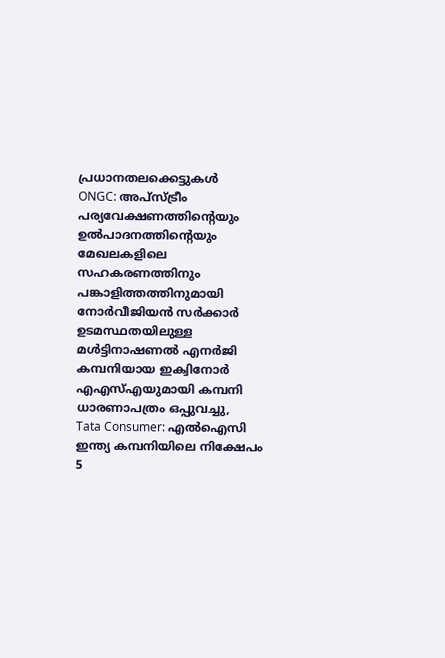പ്രധാനതലക്കെട്ടുകൾ
ONGC: അപ്സ്ട്രീം പര്യവേക്ഷണത്തിന്റെയും ഉൽപാദനത്തിന്റെയും മേഖലകളിലെ സഹകരണത്തിനും പങ്കാളിത്തത്തിനുമായി നോർവീജിയൻ സർക്കാർ ഉടമസ്ഥതയിലുള്ള മൾട്ടിനാഷണൽ എനർജി കമ്പനിയായ ഇക്വിനോർ എഎസ്എയുമായി കമ്പനി ധാരണാപത്രം ഒപ്പുവച്ചു,
Tata Consumer: എൽഐസി ഇന്ത്യ കമ്പനിയിലെ നിക്ഷേപം 5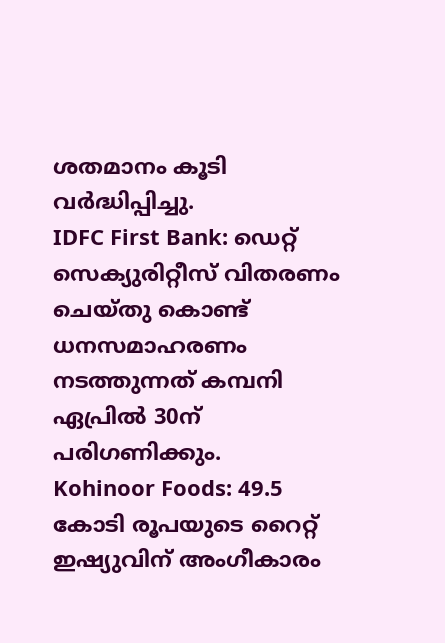ശതമാനം കൂടി വർദ്ധിപ്പിച്ചു.
IDFC First Bank: ഡെറ്റ് സെക്യുരിറ്റീസ് വിതരണം ചെയ്തു കൊണ്ട് ധനസമാഹരണം നടത്തുന്നത് കമ്പനി ഏപ്രിൽ 30ന് പരിഗണിക്കും.
Kohinoor Foods: 49.5 കോടി രൂപയുടെ റൈറ്റ് ഇഷ്യുവിന് അംഗീകാരം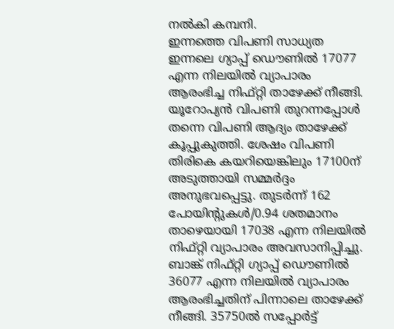നൽകി കമ്പനി.
ഇന്നത്തെ വിപണി സാധ്യത
ഇന്നലെ ഗ്യാപ്പ് ഡൌണിൽ 17077 എന്ന നിലയിൽ വ്യാപാരം ആരംഭിച്ച നിഫ്റ്റി താഴേക്ക് നീങ്ങി. യൂറോപ്യൻ വിപണി തുറന്നപ്പോൾ തന്നെ വിപണി ആദ്യം താഴേക്ക് കൂപ്പുകുത്തി. ശേഷം വിപണി തിരികെ കയറിയെങ്കിലും 17100ന് അടുത്തായി സമ്മർദ്ദം അനുഭവപ്പെട്ടു. തുടർന്ന് 162 പോയിന്റുകൾ/0.94 ശതമാനം താഴെയായി 17038 എന്ന നിലയിൽ നിഫ്റ്റി വ്യാപാരം അവസാനിപ്പിച്ചു.
ബാങ്ക് നിഫ്റ്റി ഗ്യാപ്പ് ഡൌണിൽ 36077 എന്ന നിലയിൽ വ്യാപാരം ആരംഭിച്ചതിന് പിന്നാലെ താഴേക്ക് നീങ്ങി. 35750ൽ സപ്പോർട്ട്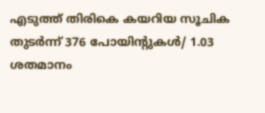എടുത്ത് തിരികെ കയറിയ സൂചിക തുടർന്ന് 376 പോയിന്റുകൾ/ 1.03 ശതമാനം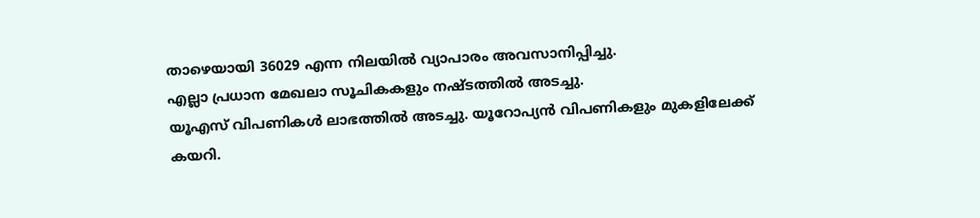താഴെയായി 36029 എന്ന നിലയിൽ വ്യാപാരം അവസാനിപ്പിച്ചു.
എല്ലാ പ്രധാന മേഖലാ സൂചികകളും നഷ്ടത്തിൽ അടച്ചു.
യൂഎസ് വിപണികൾ ലാഭത്തിൽ അടച്ചു. യൂറോപ്യൻ വിപണികളും മുകളിലേക്ക് കയറി.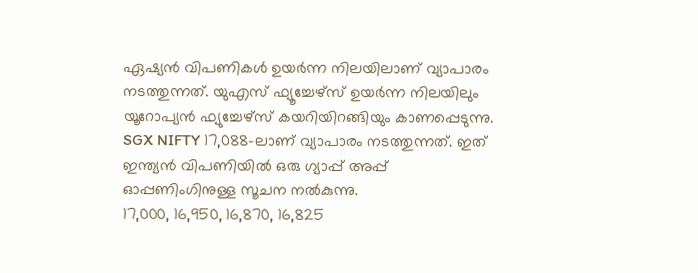ഏഷ്യൻ വിപണികൾ ഉയർന്ന നിലയിലാണ് വ്യാപാരം നടത്തുന്നത്. യുഎസ് ഫ്യൂച്ചേഴ്സ് ഉയർന്ന നിലയിലും യൂറോപ്യൻ ഫ്യുച്ചേഴ്സ് കയറിയിറങ്ങിയും കാണപ്പെടുന്നു.
SGX NIFTY 17,088-ലാണ് വ്യാപാരം നടത്തുന്നത്. ഇത് ഇന്ത്യൻ വിപണിയിൽ ഒരു ഗ്യാപ്പ് അപ്പ് ഓപ്പണിംഗിനുള്ള സൂചന നൽകുന്നു.
17,000, 16,950, 16,870, 16,825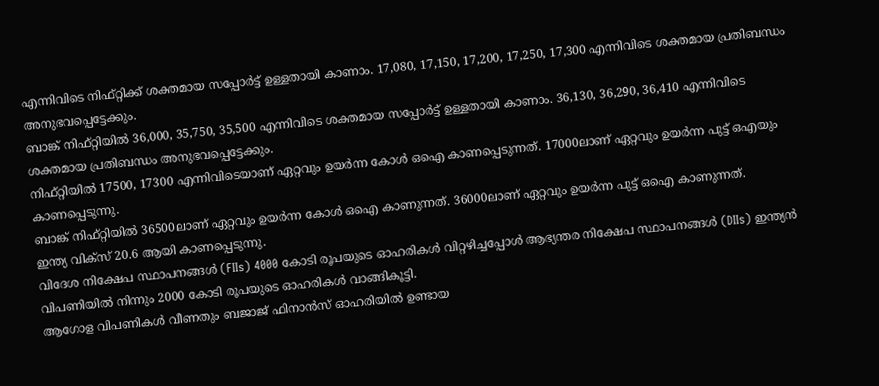എന്നിവിടെ നിഫ്റ്റിക്ക് ശക്തമായ സപ്പോർട്ട് ഉള്ളതായി കാണാം. 17,080, 17,150, 17,200, 17,250, 17,300 എന്നിവിടെ ശക്തമായ പ്രതിബന്ധം അനുഭവപ്പെട്ടേക്കും.
ബാങ്ക് നിഫ്റ്റിയിൽ 36,000, 35,750, 35,500 എന്നിവിടെ ശക്തമായ സപ്പോർട്ട് ഉള്ളതായി കാണാം. 36,130, 36,290, 36,410 എന്നിവിടെ ശക്തമായ പ്രതിബന്ധം അനുഭവപ്പെട്ടേക്കും.
നിഫ്റ്റിയിൽ 17500, 17300 എന്നിവിടെയാണ് ഏറ്റവും ഉയർന്ന കോൾ ഒഐ കാണപ്പെടുന്നത്. 17000ലാണ് ഏറ്റവും ഉയർന്ന പുട്ട് ഒഎയും കാണപ്പെടുന്നു.
ബാങ്ക് നിഫ്റ്റിയിൽ 36500ലാണ് ഏറ്റവും ഉയർന്ന കോൾ ഒഐ കാണുന്നത്. 36000ലാണ് ഏറ്റവും ഉയർന്ന പുട്ട് ഒഐ കാണുന്നത്.
ഇന്ത്യ വിക്സ് 20.6 ആയി കാണപ്പെടുന്നു.
വിദേശ നിക്ഷേപ സ്ഥാപനങ്ങൾ (FIIs) 4000 കോടി രൂപയുടെ ഓഹരികൾ വിറ്റഴിച്ചപ്പോൾ ആഭ്യന്തര നിക്ഷേപ സ്ഥാപനങ്ങൾ (DIIs) ഇന്ത്യൻ വിപണിയിൽ നിന്നും 2000 കോടി രൂപയുടെ ഓഹരികൾ വാങ്ങികൂട്ടി.
ആഗോള വിപണികൾ വീണതും ബജാജ് ഫിനാൻസ് ഓഹരിയിൽ ഉണ്ടായ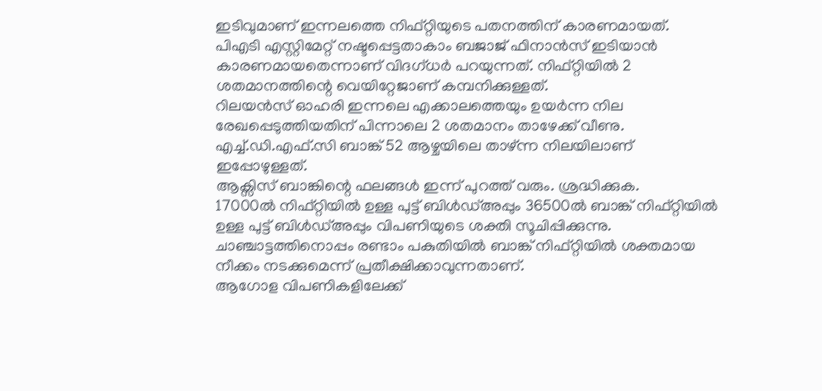ഇടിവുമാണ് ഇന്നലത്തെ നിഫ്റ്റിയുടെ പതനത്തിന് കാരണമായത്.
പിഎടി എസ്റ്റിമേറ്റ് നഷ്ടപ്പെട്ടതാകാം ബജാജ് ഫിനാൻസ് ഇടിയാൻ കാരണമായതെന്നാണ് വിദഗ്ധർ പറയുന്നത്. നിഫ്റ്റിയിൽ 2 ശതമാനത്തിന്റെ വെയിറ്റേജാണ് കമ്പനിക്കുള്ളത്.
റിലയൻസ് ഓഹരി ഇന്നലെ എക്കാലത്തെയും ഉയർന്ന നില രേഖപ്പെടുത്തിയതിന് പിന്നാലെ 2 ശതമാനം താഴേക്ക് വീണു. എച്ച്.ഡി.എഫ്.സി ബാങ്ക് 52 ആഴ്ചയിലെ താഴ്ന്ന നിലയിലാണ്
ഇപ്പോഴുള്ളത്.
ആക്സിസ് ബാങ്കിന്റെ ഫലങ്ങൾ ഇന്ന് പുറത്ത് വരും. ശ്രദ്ധിക്കുക.
17000ൽ നിഫ്റ്റിയിൽ ഉള്ള പുട്ട് ബിൾഡ്അപ്പും 36500ൽ ബാങ്ക് നിഫ്റ്റിയിൽ ഉള്ള പുട്ട് ബിൾഡ്അപ്പും വിപണിയുടെ ശക്തി സൂചിപ്പിക്കുന്നു. ചാഞ്ചാട്ടത്തിനൊപ്പം രണ്ടാം പകുതിയിൽ ബാങ്ക് നിഫ്റ്റിയിൽ ശക്തമായ നീക്കം നടക്കുമെന്ന് പ്രതീക്ഷിക്കാവുന്നതാണ്.
ആഗോള വിപണികളിലേക്ക്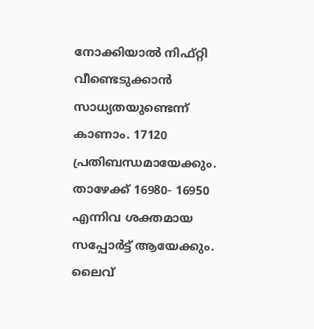നോക്കിയാൽ നിഫ്റ്റി വീണ്ടെടുക്കാൻ സാധ്യതയുണ്ടെന്ന് കാണാം. 17120 പ്രതിബന്ധമായേക്കും. താഴേക്ക് 16980- 16950 എന്നിവ ശക്തമായ സപ്പോർട്ട് ആയേക്കും.
ലൈവ്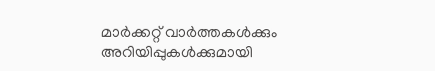മാർക്കറ്റ് വാർത്തകൾക്കും അറിയിപ്പുകൾക്കുമായി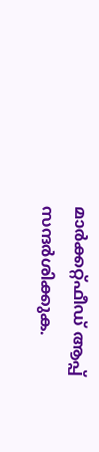മാർക്കറ്റ്ഫീഡ് ആപ്പ് സന്ദർശിക്കുക.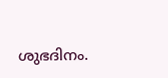ശുഭദിനം.